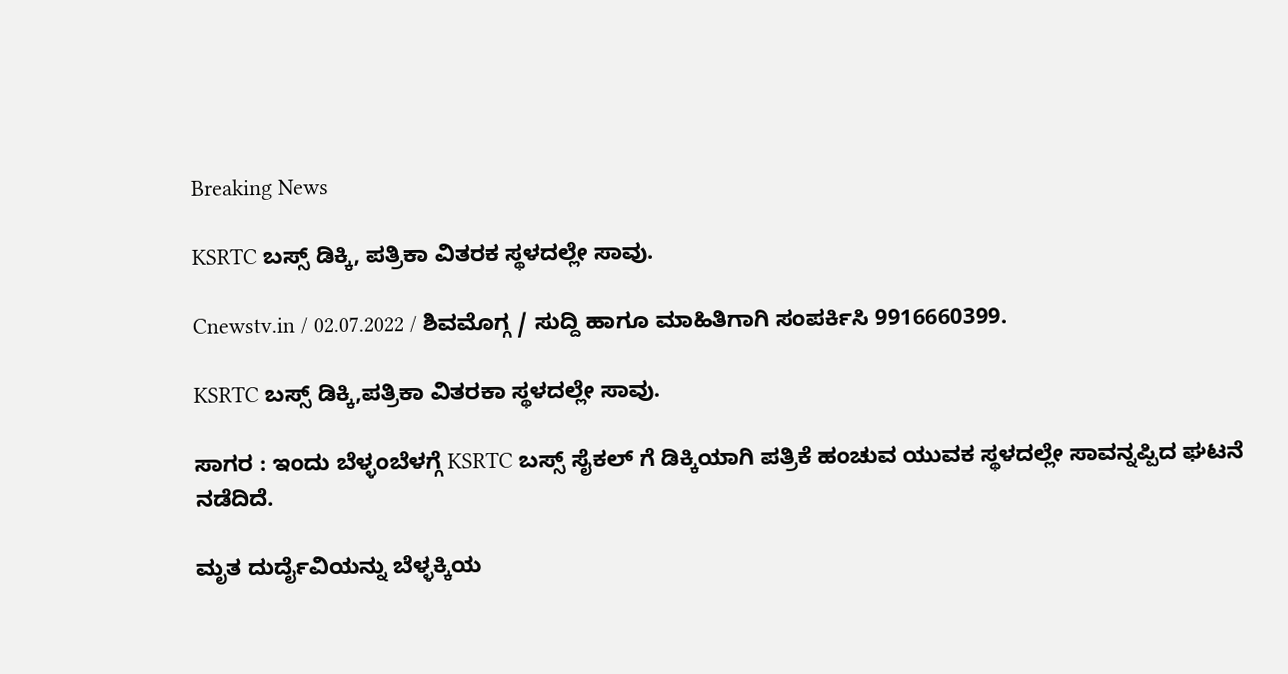Breaking News

KSRTC ಬಸ್ಸ್ ಡಿಕ್ಕಿ, ಪತ್ರಿಕಾ ವಿತರಕ ಸ್ಥಳದಲ್ಲೇ ಸಾವು.

Cnewstv.in / 02.07.2022 / ಶಿವಮೊಗ್ಗ / ಸುದ್ದಿ ಹಾಗೂ ಮಾಹಿತಿಗಾಗಿ ಸಂಪರ್ಕಿಸಿ 9916660399.

KSRTC ಬಸ್ಸ್ ಡಿಕ್ಕಿ,ಪತ್ರಿಕಾ ವಿತರಕಾ ಸ್ಥಳದಲ್ಲೇ ಸಾವು.

ಸಾಗರ : ಇಂದು ಬೆಳ್ಳಂಬೆಳಗ್ಗೆ KSRTC ಬಸ್ಸ್ ಸೈಕಲ್‌ ಗೆ ಡಿಕ್ಕಿಯಾಗಿ ಪತ್ರಿಕೆ ಹಂಚುವ ಯುವಕ‌ ಸ್ಥಳದಲ್ಲೇ ಸಾವನ್ನಪ್ಪಿದ ಘಟನೆ ನಡೆದಿದೆ.

ಮೃತ ದುರ್ದೈವಿಯನ್ನು ಬೆಳ್ಳಕ್ಕಿಯ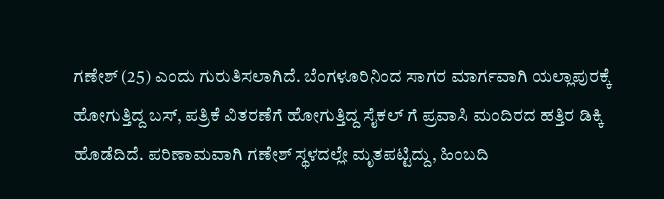ಗಣೇಶ್ (25) ಎಂದು ಗುರುತಿಸಲಾಗಿದೆ. ಬೆಂಗಳೂರಿನಿಂದ ಸಾಗರ ಮಾರ್ಗವಾಗಿ ಯಲ್ಲಾಪುರಕ್ಕೆ ಹೋಗುತ್ತಿದ್ದ ಬಸ್, ಪತ್ರಿಕೆ ವಿತರಣೆಗೆ ಹೋಗುತ್ತಿದ್ದ ಸೈಕಲ್ ಗೆ ಪ್ರವಾಸಿ ಮಂದಿರದ ಹತ್ತಿರ ಡಿಕ್ಕಿ ಹೊಡೆದಿದೆ. ಪರಿಣಾಮವಾಗಿ ಗಣೇಶ್ ಸ್ಥಳದಲ್ಲೇ ಮೃತಪಟ್ಟಿದ್ದು, ಹಿಂಬದಿ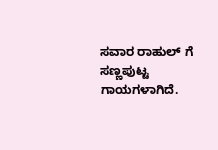ಸವಾರ ರಾಹುಲ್ ಗೆ ಸಣ್ಣಪುಟ್ಟ ಗಾಯಗಳಾಗಿದೆ.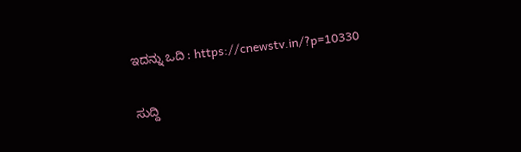ಇದನ್ನು ಒದಿ : https://cnewstv.in/?p=10330

ಸುದ್ದಿ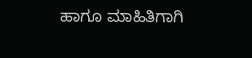ಹಾಗೂ ಮಾಹಿತಿಗಾಗಿ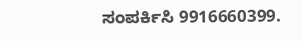ಸಂಪರ್ಕಿಸಿ 9916660399.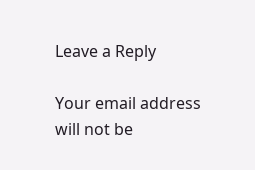Leave a Reply

Your email address will not be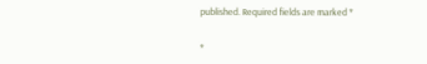published. Required fields are marked *

*